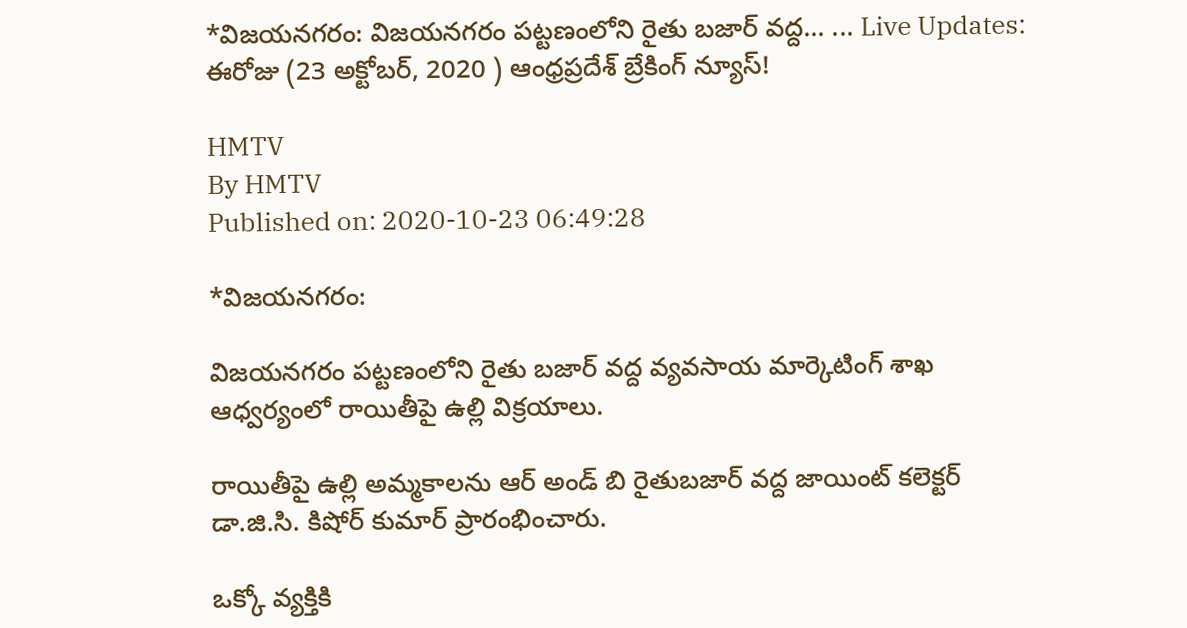*విజయనగరం: విజయనగరం పట్టణంలోని రైతు బజార్ వద్ద... ... Live Updates: ఈరోజు (23 అక్టోబర్, 2020 ) ఆంధ్రప్రదేశ్ బ్రేకింగ్ న్యూస్!

HMTV
By HMTV
Published on: 2020-10-23 06:49:28

*విజయనగరం:

విజయనగరం పట్టణంలోని రైతు బజార్ వద్ద వ్యవసాయ మార్కెటింగ్ శాఖ ఆధ్వర్యంలో రాయితీపై ఉల్లి విక్రయాలు.

రాయితీపై ఉల్లి అమ్మకాలను ఆర్ అండ్ బి రైతుబజార్ వద్ద జాయింట్ కలెక్టర్ డా.జి.సి. కిషోర్ కుమార్ ప్రారంభించారు.

ఒక్కో వ్యక్తికి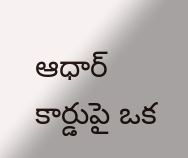ఆధార్ కార్డుపై ఒక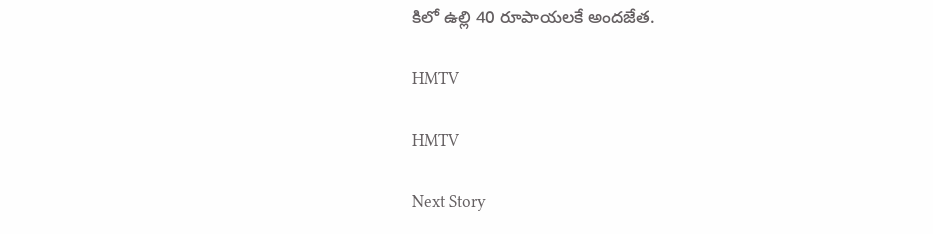కిలో ఉల్లి 40 రూపాయలకే అందజేత.

HMTV

HMTV

Next Story